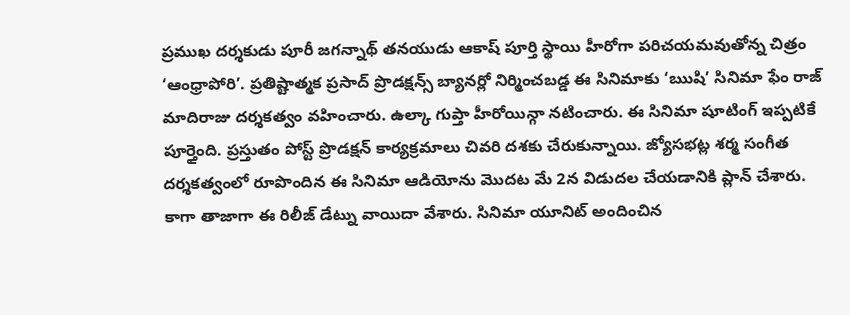ప్రముఖ దర్శకుడు పూరీ జగన్నాథ్ తనయుడు ఆకాష్ పూర్తి స్థాయి హీరోగా పరిచయమవుతోన్న చిత్రం ‘ఆంధ్రాపోరి’. ప్రతిష్టాత్మక ప్రసాద్ ప్రొడక్షన్స్ బ్యానర్లో నిర్మించబడ్డ ఈ సినిమాకు ‘ఋషి’ సినిమా ఫేం రాజ్ మాదిరాజు దర్శకత్వం వహించారు. ఉల్కా గుప్తా హీరోయిన్గా నటించారు. ఈ సినిమా షూటింగ్ ఇప్పటికే పూర్తైంది. ప్రస్తుతం పోస్ట్ ప్రొడక్షన్ కార్యక్రమాలు చివరి దశకు చేరుకున్నాయి. జ్యోసభట్ల శర్మ సంగీత దర్శకత్వంలో రూపొందిన ఈ సినిమా ఆడియోను మొదట మే 2న విడుదల చేయడానికి ప్లాన్ చేశారు.
కాగా తాజాగా ఈ రిలీజ్ డేట్ను వాయిదా వేశారు. సినిమా యూనిట్ అందించిన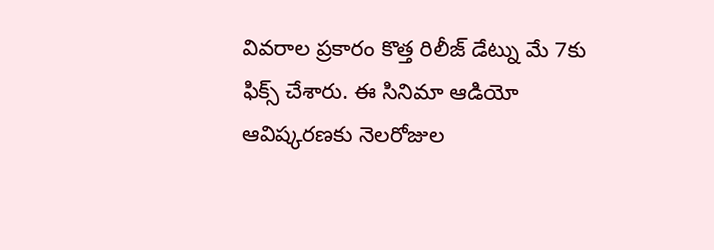వివరాల ప్రకారం కొత్త రిలీజ్ డేట్ను మే 7కు ఫిక్స్ చేశారు. ఈ సినిమా ఆడియో ఆవిష్కరణకు నెలరోజుల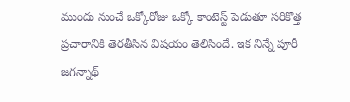ముందు నుంచే ఒక్కోరోజు ఒక్కో కాంటెస్ట్ పెడుతూ సరికొత్త ప్రచారానికి తెరతీసిన విషయం తెలిసిందే. ఇక నిన్నే పూరీ జగన్నాథ్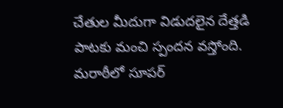చేతుల మీదుగా విడుదలైన దేత్తడి పాటకు మంచి స్పందన వస్తోంది. మరాఠీలో సూపర్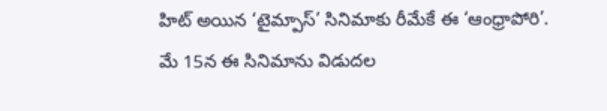హిట్ అయిన ‘టైమ్పాస్’ సినిమాకు రీమేకే ఈ ‘ఆంధ్రాపోరి’. మే 15న ఈ సినిమాను విడుదల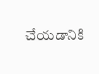చేయడానికి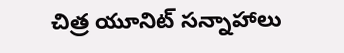చిత్ర యూనిట్ సన్నాహాలు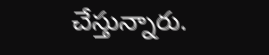చేస్తున్నారు.